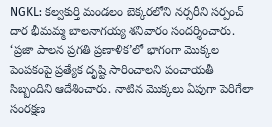NGKL: కల్వకుర్తి మండలం బెక్కరలోని నర్సరీని సర్పంచ్ దార భీమమ్మ బాలనాగయ్య శనివారం సందర్శించారు. ‘ప్రజా పాలన ప్రగతి ప్రణాళిక’లో భాగంగా మొక్కల పెంపకంపై ప్రత్యేక దృష్టి సారించాలని పంచాయతీ సిబ్బందిని ఆదేశించారు. నాటిన మొక్కలు ఏపుగా పెరిగేలా సంరక్షణ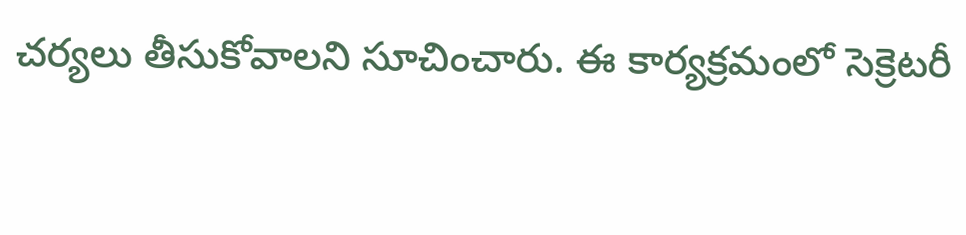చర్యలు తీసుకోవాలని సూచించారు. ఈ కార్యక్రమంలో సెక్రెటరీ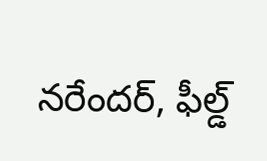నరేందర్, ఫీల్డ్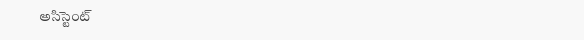అసిస్టెంట్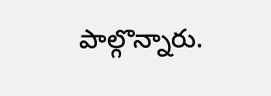పాల్గొన్నారు.